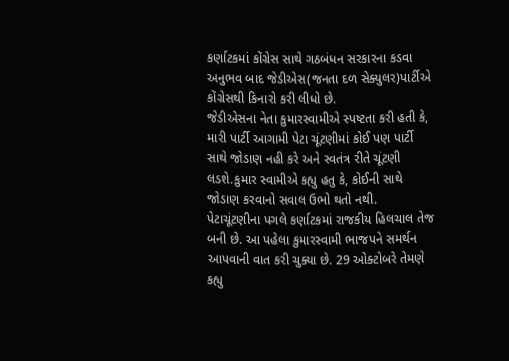કર્ણાટકમાં કોંગ્રેસ સાથે ગઠબંધન સરકારના કડવા અનુભવ બાદ જેડીએસ(જનતા દળ સેક્યુલર)પાર્ટીએ કોંગ્રેસથી કિનારો કરી લીધો છે.
જેડીએસના નેતા કુમારસ્વામીએ સ્પષ્ટતા કરી હતી કે, મારી પાર્ટી આગામી પેટા ચૂંટણીમાં કોઈ પણ પાર્ટી સાથે જોડાણ નહી કરે અને સ્વતંત્ર રીતે ચૂંટણી લડશે.કુમાર સ્વામીએ કહ્યુ હતુ કે, કોઈની સાથે જોડાણ કરવાનો સવાલ ઉભો થતો નથી.
પેટાચૂંટણીના પગલે કર્ણાટકમાં રાજકીય હિલચાલ તેજ બની છે. આ પહેલા કુમારસ્વામી ભાજપને સમર્થન આપવાની વાત કરી ચુક્યા છે. 29 ઓક્ટોબરે તેમણે કહ્યુ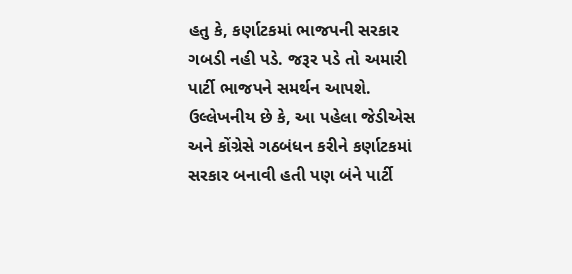હતુ કે, કર્ણાટકમાં ભાજપની સરકાર ગબડી નહી પડે. જરૂર પડે તો અમારી પાર્ટી ભાજપને સમર્થન આપશે.
ઉલ્લેખનીય છે કે, આ પહેલા જેડીએસ અને કોંગ્રેસે ગઠબંધન કરીને કર્ણાટકમાં સરકાર બનાવી હતી પણ બંને પાર્ટી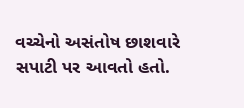વચ્ચેનો અસંતોષ છાશવારે સપાટી પર આવતો હતો.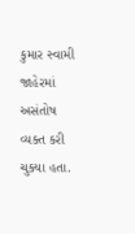કુમાર સ્વામી જાહેરમાં અસંતોષ વ્યક્ત કરી ચુક્યા હતા.